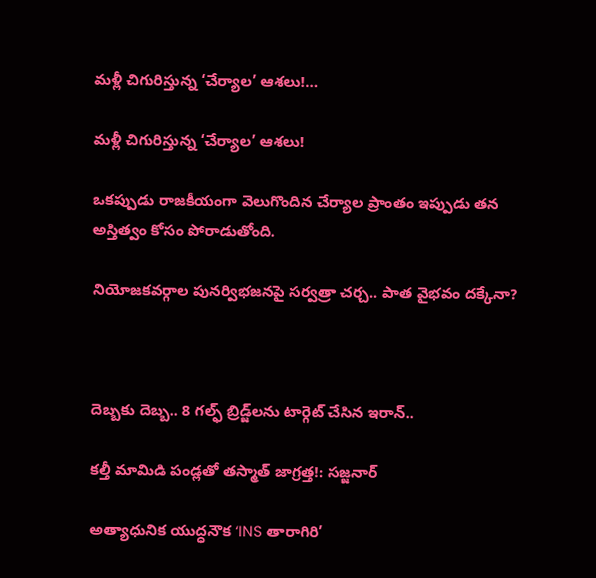మళ్లీ చిగురిస్తున్న ‘చేర్యాల’ ఆశలు!…

మళ్లీ చిగురిస్తున్న ‘చేర్యాల’ ఆశలు!

ఒకప్పుడు రాజకీయంగా వెలుగొందిన చేర్యాల ప్రాంతం ఇప్పుడు తన అస్తిత్వం కోసం పోరాడుతోంది.

నియోజకవర్గాల పునర్విభజనపై సర్వత్రా చర్చ.. పాత వైభవం దక్కేనా?



దెబ్బకు దెబ్బ.. 8 గల్ఫ్ బ్రిడ్జ్‌లను టార్గెట్ చేసిన ఇరాన్..

కల్తీ మామిడి పండ్లతో తస్మాత్ జాగ్రత్త!: సజ్జనార్

అత్యాధునిక యుద్ధనౌక ‘INS తారాగిరి’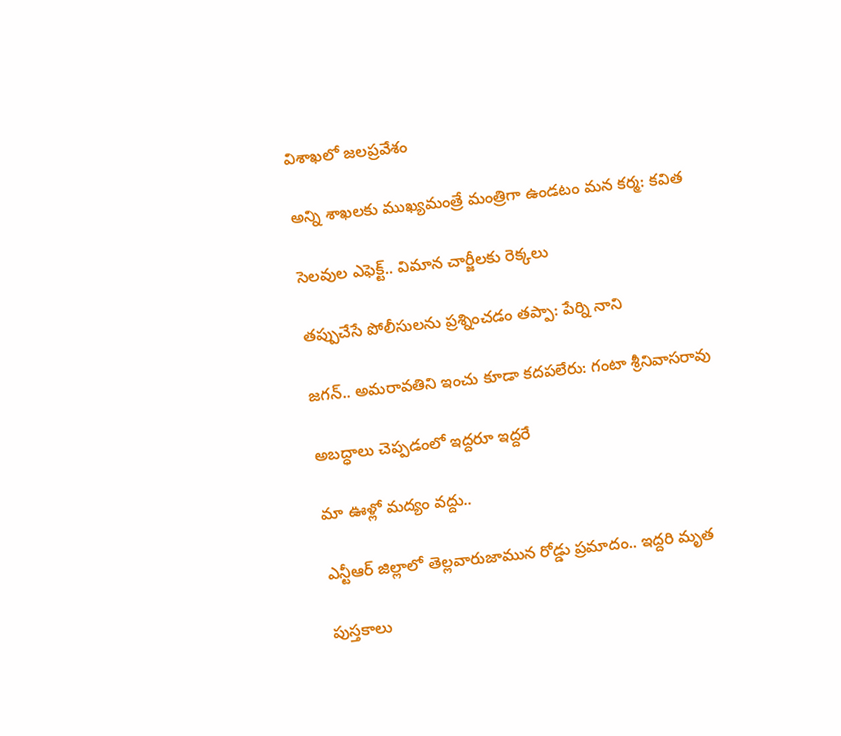విశాఖలో జలప్రవేశం

అన్ని శాఖలకు ముఖ్యమంత్రే మంత్రిగా ఉండటం మన కర్మ: కవిత

సెలవుల ఎఫెక్ట్‌.. విమాన చార్జీలకు రెక్కలు

తప్పుచేసే పోలీసులను ప్రశ్నించడం తప్పా: పేర్ని నాని

జగన్.. అమరావతిని ఇంచు కూడా కదపలేరు: గంటా శ్రీనివాసరావు

అబద్ధాలు చెప్పడంలో ఇద్దరూ ఇద్దరే

మా ఊళ్లో మద్యం వద్దు..

ఎన్టీఆర్ జిల్లాలో తెల్లవారుజామున రోడ్డు ప్రమాదం.. ఇద్దరి మృత

పుస్తకాలు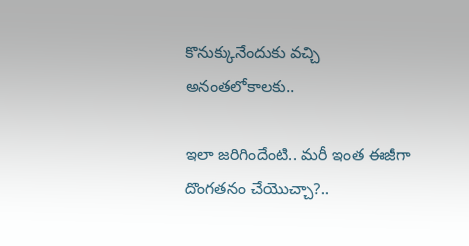కొనుక్కునేందుకు వచ్చి అనంతలోకాలకు..

ఇలా జరిగిందేంటి.. మరీ ఇంత ఈజీగా దొంగతనం చేయొచ్చా?..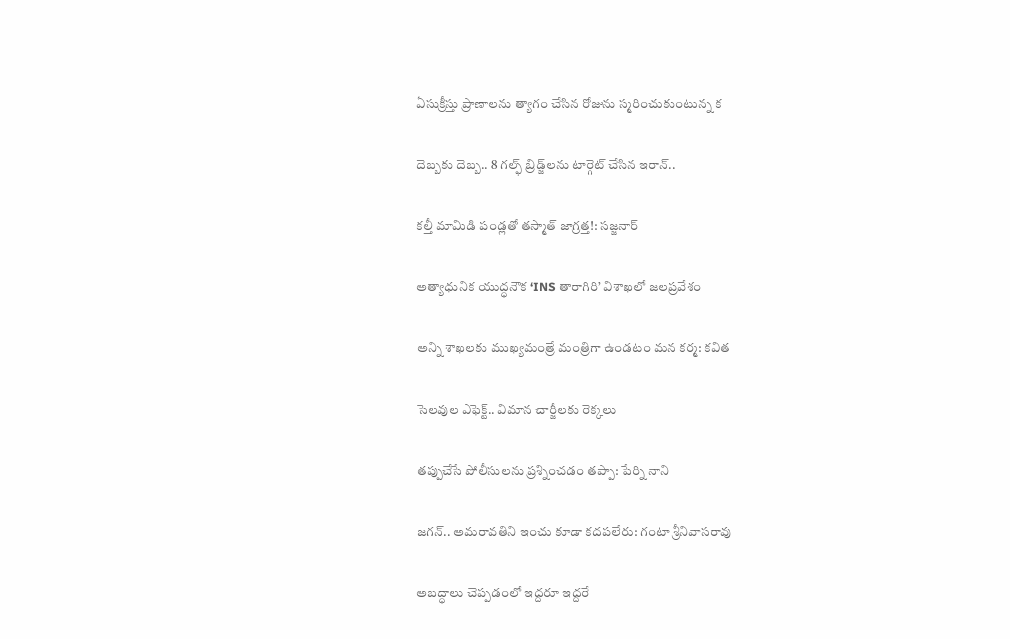ఏసుక్రీస్తు ప్రాణాలను త్యాగం చేసిన రోజును స్మరించుకుంటున్న క

దెబ్బకు దెబ్బ.. 8 గల్ఫ్ బ్రిడ్జ్‌లను టార్గెట్ చేసిన ఇరాన్..

కల్తీ మామిడి పండ్లతో తస్మాత్ జాగ్రత్త!: సజ్జనార్

అత్యాధునిక యుద్ధనౌక ‘INS తారాగిరి’ విశాఖలో జలప్రవేశం

అన్ని శాఖలకు ముఖ్యమంత్రే మంత్రిగా ఉండటం మన కర్మ: కవిత

సెలవుల ఎఫెక్ట్‌.. విమాన చార్జీలకు రెక్కలు

తప్పుచేసే పోలీసులను ప్రశ్నించడం తప్పా: పేర్ని నాని

జగన్.. అమరావతిని ఇంచు కూడా కదపలేరు: గంటా శ్రీనివాసరావు

అబద్ధాలు చెప్పడంలో ఇద్దరూ ఇద్దరే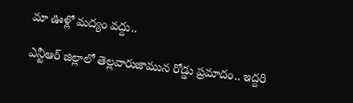మా ఊళ్లో మద్యం వద్దు..

ఎన్టీఆర్ జిల్లాలో తెల్లవారుజామున రోడ్డు ప్రమాదం.. ఇద్దరి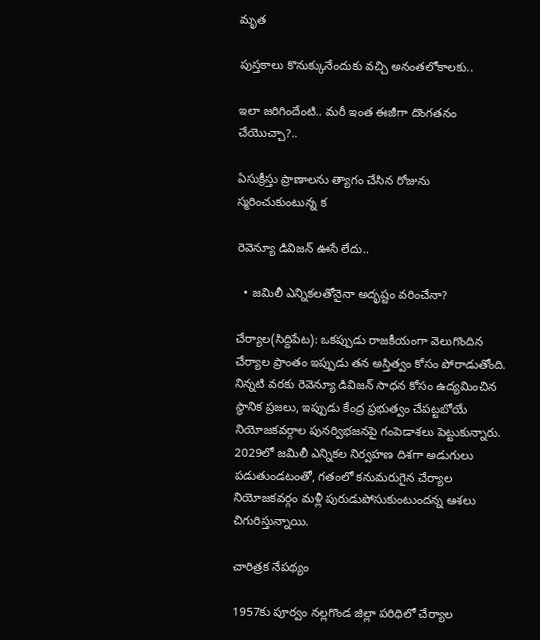మృత

పుస్తకాలు కొనుక్కునేందుకు వచ్చి అనంతలోకాలకు..

ఇలా జరిగిందేంటి.. మరీ ఇంత ఈజీగా దొంగతనం చేయొచ్చా?..

ఏసుక్రీస్తు ప్రాణాలను త్యాగం చేసిన రోజును స్మరించుకుంటున్న క

రెవెన్యూ డివిజన్‌ ఊసే లేదు..

  • జమిలీ ఎన్నికలతోనైనా అదృష్టం వరించేనా?

చేర్యాల(సిద్దిపేట): ఒకప్పుడు రాజకీయంగా వెలుగొందిన చేర్యాల ప్రాంతం ఇప్పుడు తన అస్తిత్వం కోసం పోరాడుతోంది. నిన్నటి వరకు రెవెన్యూ డివిజన్‌ సాధన కోసం ఉద్యమించిన స్థానిక ప్రజలు, ఇప్పుడు కేంద్ర ప్రభుత్వం చేపట్టబోయే నియోజకవర్గాల పునర్విభజనపై గంపెడాశలు పెట్టుకున్నారు. 2029లో జమిలీ ఎన్నికల నిర్వహణ దిశగా అడుగులు పడుతుండటంతో, గతంలో కనుమరుగైన చేర్యాల నియోజకవర్గం మళ్లీ పురుడుపోసుకుంటుందన్న ఆశలు చిగురిస్తున్నాయి.

చారిత్రక నేపథ్యం

1957కు పూర్వం నల్లగొండ జిల్లా పరిధిలో చేర్యాల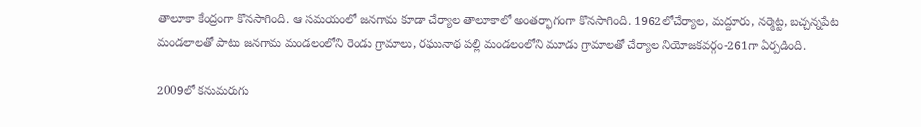తాలూకా కేంద్రంగా కొనసాగింది. ఆ సమయంలో జనగామ కూడా చేర్యాల తాలూకాలో అంతర్భాగంగా కొనసాగింది. 1962లోచేర్యాల, మద్దూరు, నర్మెట్ట, బచ్చన్నపేట మండలాలతో పాటు జనగామ మండలంలోని రెండు గ్రామాలు, రఘునాథ పల్లి మండలంలోని మూడు గ్రామాలతో చేర్యాల నియోజకవర్గం-261గా ఏర్పడింది.

2009లో కనుమరుగు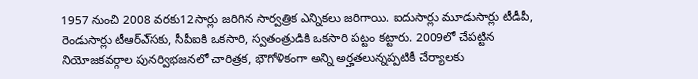1957 నుంచి 2008 వరకు12సార్లు జరిగిన సార్వత్రిక ఎన్నికలు జరిగాయి. ఐదుసార్లు మూడుసార్లు టీడీపీ, రెండుసార్లు టీఆర్‌ఎ్‌సకు, సీపీఐకి ఒకసారి, స్వతంత్రుడికి ఒకసారి పట్టం కట్టారు. 2009లో చేపట్టిన నియోజకవర్గాల పునర్విభజనలో చారిత్రక, భౌగోళికంగా అన్ని అర్హతలున్నప్పటికీ చేర్యాలకు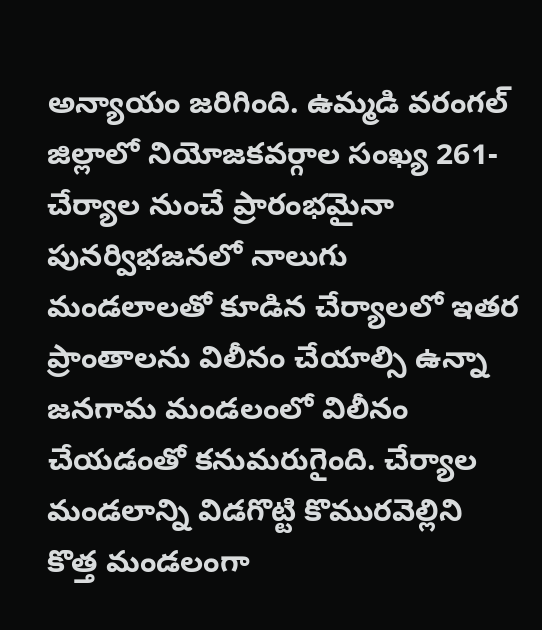అన్యాయం జరిగింది. ఉమ్మడి వరంగల్‌ జిల్లాలో నియోజకవర్గాల సంఖ్య 261-చేర్యాల నుంచే ప్రారంభమైనా పునర్విభజనలో నాలుగు మండలాలతో కూడిన చేర్యాలలో ఇతర ప్రాంతాలను విలీనం చేయాల్సి ఉన్నా జనగామ మండలంలో విలీనం చేయడంతో కనుమరుగైంది. చేర్యాల మండలాన్ని విడగొట్టి కొమురవెల్లిని కొత్త మండలంగా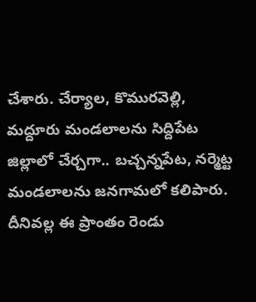చేశారు. చేర్యాల, కొమురవెల్లి, మద్దూరు మండలాలను సిద్దిపేట జిల్లాలో చేర్చగా.. బచ్చన్నపేట, నర్మెట్ట మండలాలను జనగామలో కలిపారు. దీనివల్ల ఈ ప్రాంతం రెండు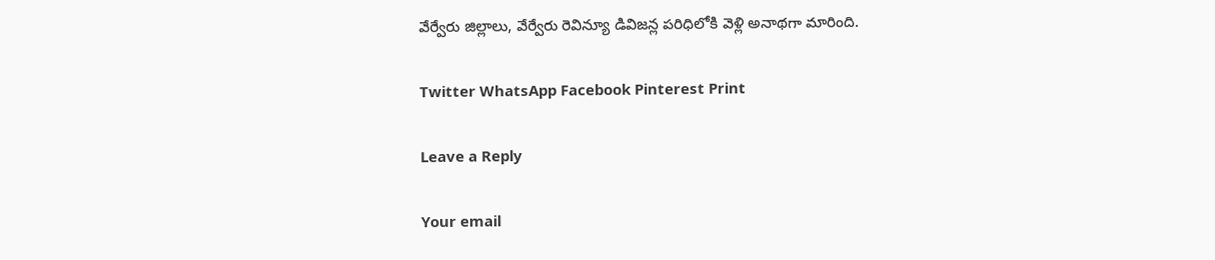వేర్వేరు జిల్లాలు, వేర్వేరు రెవిన్యూ డివిజన్ల పరిధిలోకి వెళ్లి అనాథగా మారింది.

Twitter WhatsApp Facebook Pinterest Print

Leave a Reply

Your email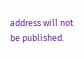address will not be published.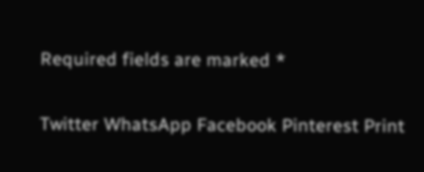Required fields are marked *

Twitter WhatsApp Facebook Pinterest Print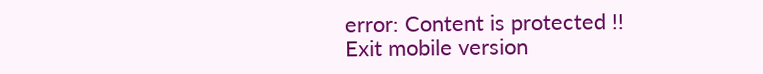error: Content is protected !!
Exit mobile version